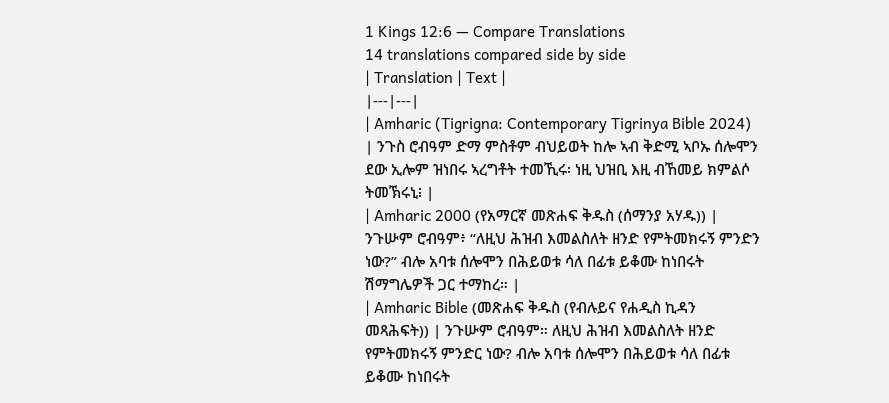1 Kings 12:6 — Compare Translations
14 translations compared side by side
| Translation | Text |
|---|---|
| Amharic (Tigrigna: Contemporary Tigrinya Bible 2024) | ንጉስ ሮብዓም ድማ ምስቶም ብህይወት ከሎ ኣብ ቅድሚ ኣቦኡ ሰሎሞን ደው ኢሎም ዝነበሩ ኣረግቶት ተመኺሩ፡ ነዚ ህዝቢ እዚ ብኸመይ ክምልሶ ትመኽሩኒ፧ |
| Amharic 2000 (የአማርኛ መጽሐፍ ቅዱስ (ሰማንያ አሃዱ)) | ንጉሡም ሮብዓም፥ “ለዚህ ሕዝብ እመልስለት ዘንድ የምትመክሩኝ ምንድን ነው?” ብሎ አባቱ ሰሎሞን በሕይወቱ ሳለ በፊቱ ይቆሙ ከነበሩት ሽማግሌዎች ጋር ተማከረ። |
| Amharic Bible (መጽሐፍ ቅዱስ (የብሉይና የሐዲስ ኪዳን መጻሕፍት)) | ንጉሡም ሮብዓም። ለዚህ ሕዝብ እመልስለት ዘንድ የምትመክሩኝ ምንድር ነው? ብሎ አባቱ ሰሎሞን በሕይወቱ ሳለ በፊቱ ይቆሙ ከነበሩት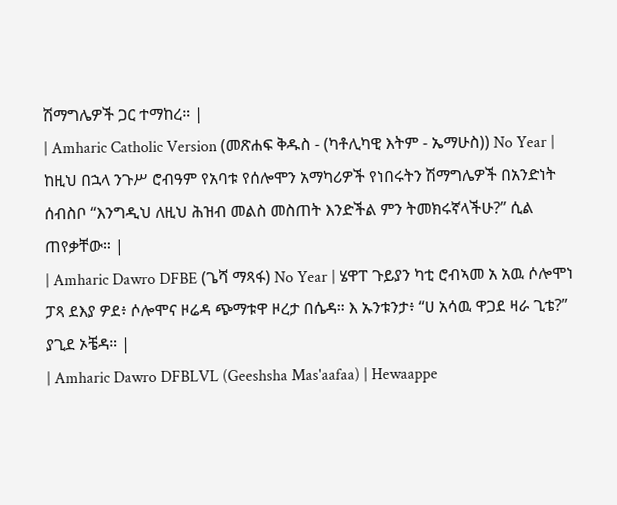ሽማግሌዎች ጋር ተማከረ። |
| Amharic Catholic Version (መጽሐፍ ቅዱስ - (ካቶሊካዊ እትም - ኤማሁስ)) No Year | ከዚህ በኋላ ንጉሥ ሮብዓም የአባቱ የሰሎሞን አማካሪዎች የነበሩትን ሽማግሌዎች በአንድነት ሰብስቦ “እንግዲህ ለዚህ ሕዝብ መልስ መስጠት እንድችል ምን ትመክሩኛላችሁ?” ሲል ጠየቃቸው። |
| Amharic Dawro DFBE (ጌሻ ማጻፋ) No Year | ሄዋፐ ጉይያን ካቲ ሮብኣመ አ አዉ ሶሎሞነ ፓጻ ደእያ ዎደ፥ ሶሎሞና ዞሬዳ ጭማቱዋ ዞረታ በሴዳ። እ ኡንቱንታ፥ “ሀ አሳዉ ዋጋደ ዛራ ጊቴ?” ያጊደ ኦቼዳ። |
| Amharic Dawro DFBLVL (Geeshsha Mas'aafaa) | Hewaappe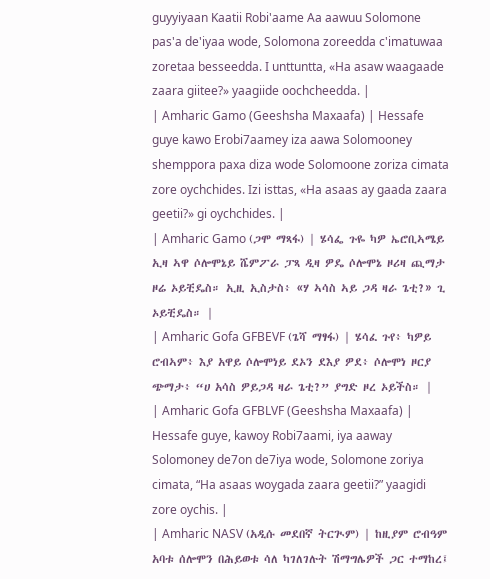guyyiyaan Kaatii Robi'aame Aa aawuu Solomone pas'a de'iyaa wode, Solomona zoreedda c'imatuwaa zoretaa besseedda. I unttuntta, «Ha asaw waagaade zaara giitee?» yaagiide oochcheedda. |
| Amharic Gamo (Geeshsha Maxaafa) | Hessafe guye kawo Erobi7aamey iza aawa Solomooney shemppora paxa diza wode Solomoone zoriza cimata zore oychchides. Izi isttas, «Ha asaas ay gaada zaara geetii?» gi oychchides. |
| Amharic Gamo (ጋሞ ማጻፋ) | ሄሳፌ ጉዬ ካዎ ኤሮቢኣሜይ ኢዛ ኣዋ ሶሎሞኔይ ሼምፖራ ፓጻ ዲዛ ዎዴ ሶሎሞኔ ዞሪዛ ጪማታ ዞሬ ኦይቺዴስ። ኢዚ ኢስታስ፥ «ሃ ኣሳስ ኣይ ጋዳ ዛራ ጌቲ?» ጊ ኦይቺዴስ። |
| Amharic Gofa GFBEVF (ጌሻ ማፃፋ) | ሄሳፈ ጉየ፥ ካዎይ ሮብኣም፥ እያ አዋይ ሶሎሞነይ ደኦን ደእያ ዎደ፥ ሶሎሞነ ዞርያ ጭማታ፥ “ሀ አሳስ ዎይጋዳ ዛራ ጌቲ?” ያግድ ዞረ ኦይችስ። |
| Amharic Gofa GFBLVF (Geeshsha Maxaafa) | Hessafe guye, kawoy Robi7aami, iya aaway Solomoney de7on de7iya wode, Solomone zoriya cimata, “Ha asaas woygada zaara geetii?” yaagidi zore oychis. |
| Amharic NASV (አዲሱ መደበኛ ትርጒም) | ከዚያም ሮብዓም አባቱ ሰሎሞን በሕይወቱ ሳለ ካገለገሉት ሽማግሌዎች ጋር ተማከረ፤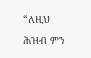“ለዚህ ሕዝብ ምን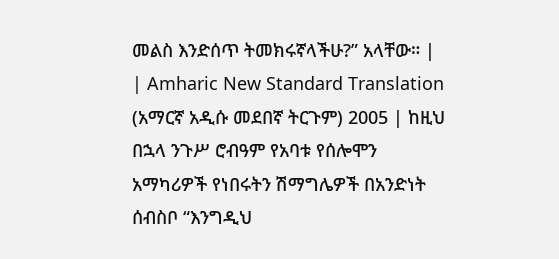መልስ እንድሰጥ ትመክሩኛላችሁ?” አላቸው። |
| Amharic New Standard Translation (አማርኛ አዲሱ መደበኛ ትርጉም) 2005 | ከዚህ በኋላ ንጉሥ ሮብዓም የአባቱ የሰሎሞን አማካሪዎች የነበሩትን ሽማግሌዎች በአንድነት ሰብስቦ “እንግዲህ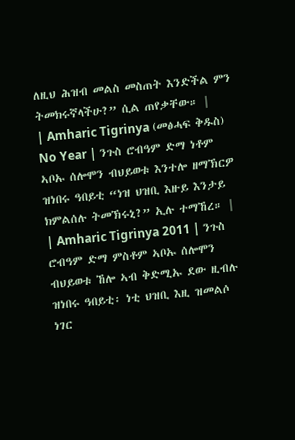ለዚህ ሕዝብ መልስ መስጠት እንድችል ምን ትመክሩኛላችሁ?” ሲል ጠየቃቸው። |
| Amharic Tigrinya (መፅሓፍ ቅዱስ) No Year | ንጉስ ሮብዓም ድማ ነቶም ኣቦኡ ሰሎሞን ብህይወቱ እንተሎ ዘማኽርዎ ዝነበሩ ዓበይቲ “ነዝ ህዝቢ እዙይ እንታይ ክምልሰሉ ትመኽሩኒ?” ኢሉ ተማኸረ። |
| Amharic Tigrinya 2011 | ንጉስ ሮብዓም ድማ ምስቶም ኣቦኡ ሰሎሞን ብህይወቱ ኸሎ ኣብ ቅድሚኡ ደው ዚብሉ ዝነበሩ ዓበይቲ፡ ነቲ ህዝቢ እዚ ዝመልሶ ነገር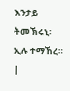እንታይ ትመኽሩኒ፡ ኢሉ ተማኸረ። |